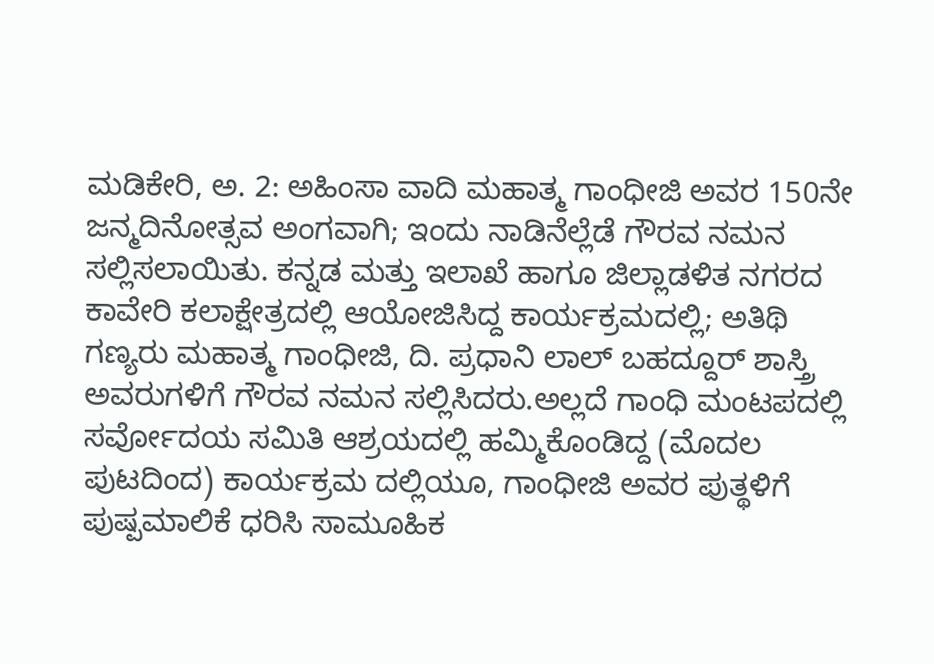ಮಡಿಕೇರಿ, ಅ. 2: ಅಹಿಂಸಾ ವಾದಿ ಮಹಾತ್ಮ ಗಾಂಧೀಜಿ ಅವರ 150ನೇ ಜನ್ಮದಿನೋತ್ಸವ ಅಂಗವಾಗಿ; ಇಂದು ನಾಡಿನೆಲ್ಲೆಡೆ ಗೌರವ ನಮನ ಸಲ್ಲಿಸಲಾಯಿತು. ಕನ್ನಡ ಮತ್ತು ಇಲಾಖೆ ಹಾಗೂ ಜಿಲ್ಲಾಡಳಿತ ನಗರದ ಕಾವೇರಿ ಕಲಾಕ್ಷೇತ್ರದಲ್ಲಿ ಆಯೋಜಿಸಿದ್ದ ಕಾರ್ಯಕ್ರಮದಲ್ಲಿ; ಅತಿಥಿ ಗಣ್ಯರು ಮಹಾತ್ಮ ಗಾಂಧೀಜಿ, ದಿ. ಪ್ರಧಾನಿ ಲಾಲ್ ಬಹದ್ದೂರ್ ಶಾಸ್ತ್ರಿ ಅವರುಗಳಿಗೆ ಗೌರವ ನಮನ ಸಲ್ಲಿಸಿದರು.ಅಲ್ಲದೆ ಗಾಂಧಿ ಮಂಟಪದಲ್ಲಿ ಸರ್ವೋದಯ ಸಮಿತಿ ಆಶ್ರಯದಲ್ಲಿ ಹಮ್ಮಿಕೊಂಡಿದ್ದ (ಮೊದಲ ಪುಟದಿಂದ) ಕಾರ್ಯಕ್ರಮ ದಲ್ಲಿಯೂ, ಗಾಂಧೀಜಿ ಅವರ ಪುತ್ಥಳಿಗೆ ಪುಷ್ಪಮಾಲಿಕೆ ಧರಿಸಿ ಸಾಮೂಹಿಕ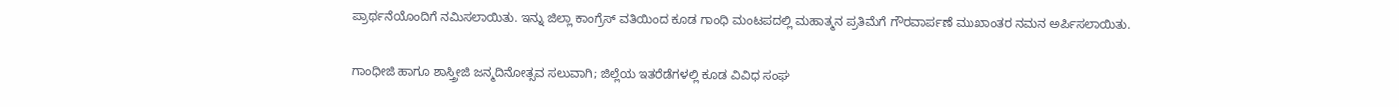ಪ್ರಾರ್ಥನೆಯೊಂದಿಗೆ ನಮಿಸಲಾಯಿತು. ಇನ್ನು ಜಿಲ್ಲಾ ಕಾಂಗ್ರೆಸ್ ವತಿಯಿಂದ ಕೂಡ ಗಾಂಧಿ ಮಂಟಪದಲ್ಲಿ ಮಹಾತ್ಮನ ಪ್ರತಿಮೆಗೆ ಗೌರವಾರ್ಪಣೆ ಮುಖಾಂತರ ನಮನ ಅರ್ಪಿಸಲಾಯಿತು.

ಗಾಂಧೀಜಿ ಹಾಗೂ ಶಾಸ್ತ್ರೀಜಿ ಜನ್ಮದಿನೋತ್ಸವ ಸಲುವಾಗಿ; ಜಿಲ್ಲೆಯ ಇತರೆಡೆಗಳಲ್ಲಿ ಕೂಡ ವಿವಿಧ ಸಂಘ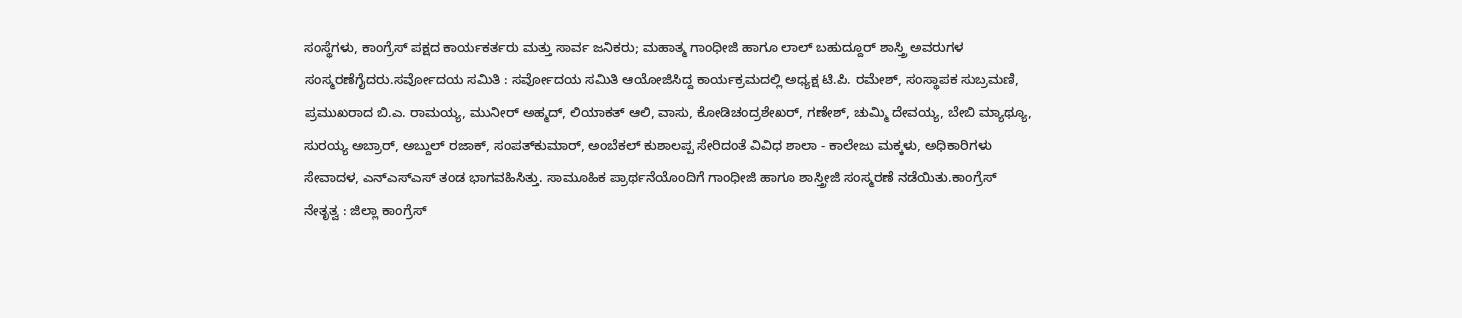ಸಂಸ್ಥೆಗಳು, ಕಾಂಗ್ರೆಸ್ ಪಕ್ಷದ ಕಾರ್ಯಕರ್ತರು ಮತ್ತು ಸಾರ್ವ ಜನಿಕರು; ಮಹಾತ್ಮ ಗಾಂಧೀಜಿ ಹಾಗೂ ಲಾಲ್ ಬಹುದ್ದೂರ್ ಶಾಸ್ತ್ರಿ ಅವರುಗಳ ಸಂಸ್ಮರಣೆಗೈದರು.ಸರ್ವೋದಯ ಸಮಿತಿ : ಸರ್ವೋದಯ ಸಮಿತಿ ಆಯೋಜಿಸಿದ್ದ ಕಾರ್ಯಕ್ರಮದಲ್ಲಿ ಅಧ್ಯಕ್ಷ ಟಿ.ಪಿ. ರಮೇಶ್, ಸಂಸ್ಥಾಪಕ ಸುಬ್ರಮಣಿ, ಪ್ರಮುಖರಾದ ಬಿ.ಎ. ರಾಮಯ್ಯ, ಮುನೀರ್ ಅಹ್ಮದ್, ಲಿಯಾಕತ್ ಆಲಿ, ವಾಸು, ಕೋಡಿಚಂದ್ರಶೇಖರ್, ಗಣೇಶ್, ಚುಮ್ಮಿ ದೇವಯ್ಯ, ಬೇಬಿ ಮ್ಯಾಥ್ಯೂ, ಸುರಯ್ಯ ಅಬ್ರಾರ್, ಅಬ್ದುಲ್ ರಜಾಕ್, ಸಂಪತ್‍ಕುಮಾರ್, ಅಂಬೆಕಲ್ ಕುಶಾಲಪ್ಪ ಸೇರಿದಂತೆ ವಿವಿಧ ಶಾಲಾ - ಕಾಲೇಜು ಮಕ್ಕಳು, ಅಧಿಕಾರಿಗಳು ಸೇವಾದಳ, ಎನ್‍ಎಸ್‍ಎಸ್ ತಂಡ ಭಾಗವಹಿಸಿತ್ತು. ಸಾಮೂಹಿಕ ಪ್ರಾರ್ಥನೆಯೊಂದಿಗೆ ಗಾಂಧೀಜಿ ಹಾಗೂ ಶಾಸ್ತ್ರೀಜಿ ಸಂಸ್ಮರಣೆ ನಡೆಯಿತು.ಕಾಂಗ್ರೆಸ್ ನೇತೃತ್ವ : ಜಿಲ್ಲಾ ಕಾಂಗ್ರೆಸ್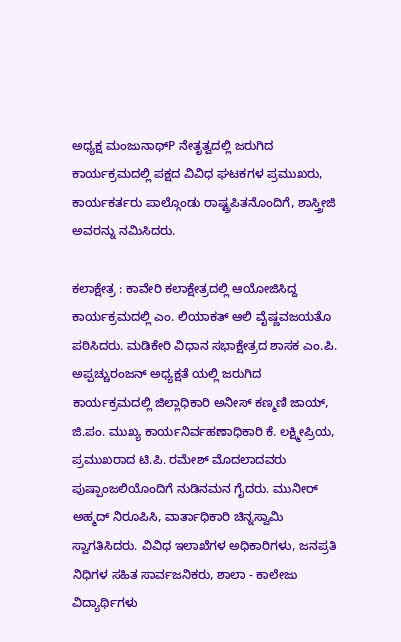ಅಧ್ಯಕ್ಷ ಮಂಜುನಾಥ್P ನೇತೃತ್ವದಲ್ಲಿ ಜರುಗಿದ ಕಾರ್ಯಕ್ರಮದಲ್ಲಿ ಪಕ್ಷದ ವಿವಿಧ ಘಟಕಗಳ ಪ್ರಮುಖರು, ಕಾರ್ಯಕರ್ತರು ಪಾಲ್ಗೊಂಡು ರಾಷ್ಟ್ರಪಿತನೊಂದಿಗೆ, ಶಾಸ್ತ್ರೀಜಿ ಅವರನ್ನು ನಮಿಸಿದರು.

ಕಲಾಕ್ಷೇತ್ರ : ಕಾವೇರಿ ಕಲಾಕ್ಷೇತ್ರದಲ್ಲಿ ಆಯೋಜಿಸಿದ್ದ ಕಾರ್ಯಕ್ರಮದಲ್ಲಿ ಎಂ. ಲಿಯಾಕತ್ ಆಲಿ ವೈಷ್ಣವಜಯತೊ ಪಠಿಸಿದರು. ಮಡಿಕೇರಿ ವಿಧಾನ ಸಭಾಕ್ಷೇತ್ರದ ಶಾಸಕ ಎಂ.ಪಿ. ಅಪ್ಪಚ್ಚುರಂಜನ್ ಅಧ್ಯಕ್ಷತೆ ಯಲ್ಲಿ ಜರುಗಿದ ಕಾರ್ಯಕ್ರಮದಲ್ಲಿ ಜಿಲ್ಲಾಧಿಕಾರಿ ಅನೀಸ್ ಕಣ್ಮಣಿ ಜಾಯ್, ಜಿ.ಪಂ. ಮುಖ್ಯ ಕಾರ್ಯನಿರ್ವಹಣಾಧಿಕಾರಿ ಕೆ. ಲಕ್ಷ್ಮೀಪ್ರಿಯ, ಪ್ರಮುಖರಾದ ಟಿ.ಪಿ. ರಮೇಶ್ ಮೊದಲಾದವರು ಪುಷ್ಪಾಂಜಲಿಯೊಂದಿಗೆ ನುಡಿನಮನ ಗೈದರು. ಮುನೀರ್ ಅಹ್ಮದ್ ನಿರೂಪಿಸಿ, ವಾರ್ತಾಧಿಕಾರಿ ಚಿನ್ನಸ್ವಾಮಿ ಸ್ವಾಗತಿಸಿದರು. ವಿವಿಧ ಇಲಾಖೆಗಳ ಅಧಿಕಾರಿಗಳು, ಜನಪ್ರತಿ ನಿಧಿಗಳ ಸಹಿತ ಸಾರ್ವಜನಿಕರು, ಶಾಲಾ - ಕಾಲೇಜು ವಿದ್ಯಾರ್ಥಿಗಳು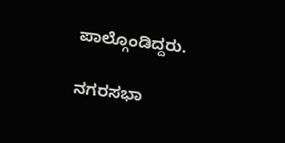ಪಾಲ್ಗೊಂಡಿದ್ದರು.

ನಗರಸಭಾ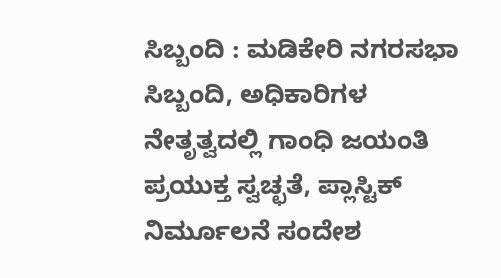ಸಿಬ್ಬಂದಿ : ಮಡಿಕೇರಿ ನಗರಸಭಾ ಸಿಬ್ಬಂದಿ, ಅಧಿಕಾರಿಗಳ ನೇತೃತ್ವದಲ್ಲಿ ಗಾಂಧಿ ಜಯಂತಿ ಪ್ರಯುಕ್ತ ಸ್ವಚ್ಛತೆ, ಪ್ಲಾಸ್ಟಿಕ್ ನಿರ್ಮೂಲನೆ ಸಂದೇಶ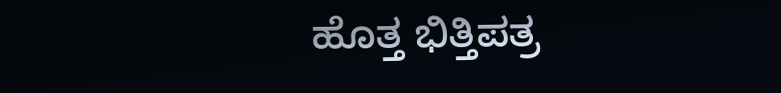ಹೊತ್ತ ಭಿತ್ತಿಪತ್ರ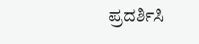ಪ್ರದರ್ಶಿಸಿ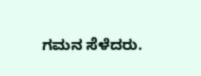ಗಮನ ಸೆಳೆದರು.